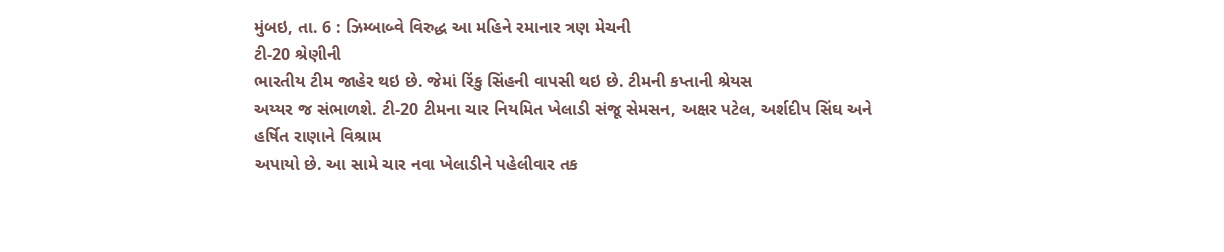મુંબઇ, તા. 6 : ઝિમ્બાબ્વે વિરુદ્ધ આ મહિને રમાનાર ત્રણ મેચની
ટી-20 શ્રેણીની
ભારતીય ટીમ જાહેર થઇ છે. જેમાં રિંકુ સિંહની વાપસી થઇ છે. ટીમની કપ્તાની શ્રેયસ
અય્યર જ સંભાળશે. ટી-20 ટીમના ચાર નિયમિત ખેલાડી સંજૂ સેમસન, અક્ષર પટેલ, અર્શદીપ સિંઘ અને હર્ષિત રાણાને વિશ્રામ
અપાયો છે. આ સામે ચાર નવા ખેલાડીને પહેલીવાર તક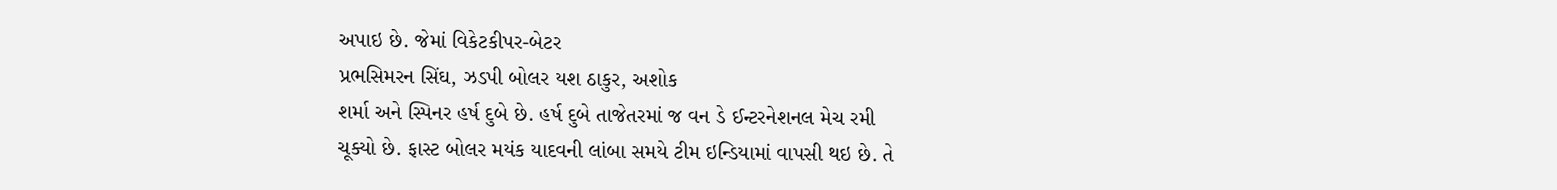અપાઇ છે. જેમાં વિકેટકીપર-બેટર
પ્રભસિમરન સિંઘ, ઝડપી બોલર યશ ઠાકુર, અશોક
શર્મા અને સ્પિનર હર્ષ દુબે છે. હર્ષ દુબે તાજેતરમાં જ વન ડે ઈન્ટરનેશનલ મેચ રમી
ચૂક્યો છે. ફાસ્ટ બોલર મયંક યાદવની લાંબા સમયે ટીમ ઇન્ડિયામાં વાપસી થઇ છે. તે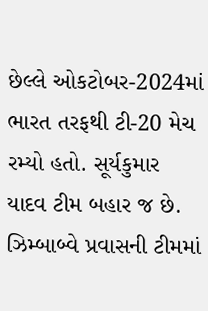છેલ્લે ઓકટોબર-2024માં ભારત તરફથી ટી-20 મેચ
રમ્યો હતો. સૂર્યકુમાર યાદવ ટીમ બહાર જ છે. ઝિમ્બાબ્વે પ્રવાસની ટીમમાં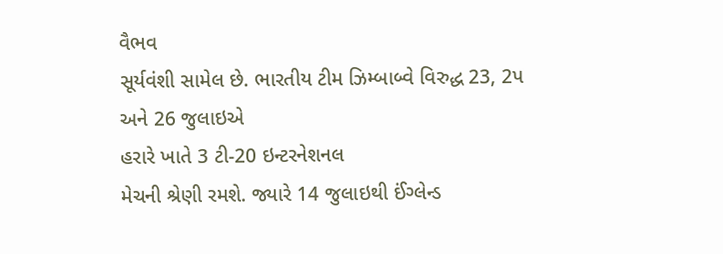વૈભવ
સૂર્યવંશી સામેલ છે. ભારતીય ટીમ ઝિમ્બાબ્વે વિરુદ્ધ 23, 2પ
અને 26 જુલાઇએ
હરારે ખાતે 3 ટી-20 ઇન્ટરનેશનલ
મેચની શ્રેણી રમશે. જ્યારે 14 જુલાઇથી ઈંગ્લેન્ડ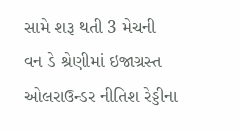સામે શરૂ થતી 3 મેચની
વન ડે શ્રેણીમાં ઇજાગ્રસ્ત ઓલરાઉન્ડર નીતિશ રેડ્ડીના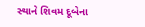સ્થાને શિવમ દૂબેના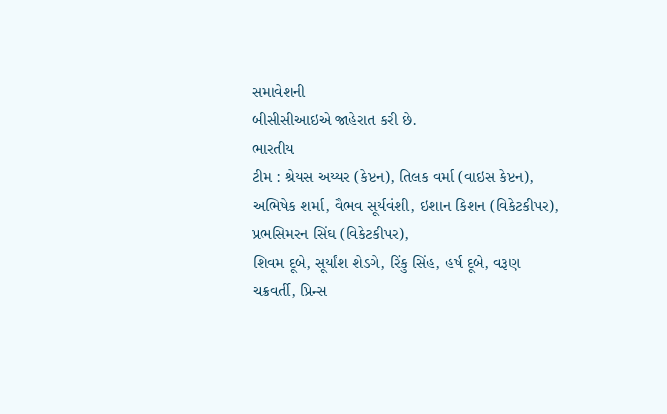સમાવેશની
બીસીસીઆઇએ જાહેરાત કરી છે.
ભારતીય
ટીમ : શ્રેયસ અય્યર (કેપ્ટન), તિલક વર્મા (વાઇસ કેપ્ટન),
અભિષેક શર્મા, વૈભવ સૂર્યવંશી, ઇશાન કિશન (વિકેટકીપર), પ્રભસિમરન સિંઘ (વિકેટકીપર),
શિવમ દૂબે, સૂર્યાંશ શેડગે, રિંકુ સિંહ, હર્ષ દૂબે, વરૂણ
ચક્રવર્તી, પ્રિન્સ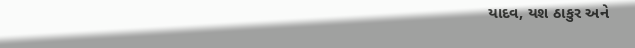યાદવ, યશ ઠાકુર અને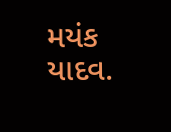મયંક યાદવ.